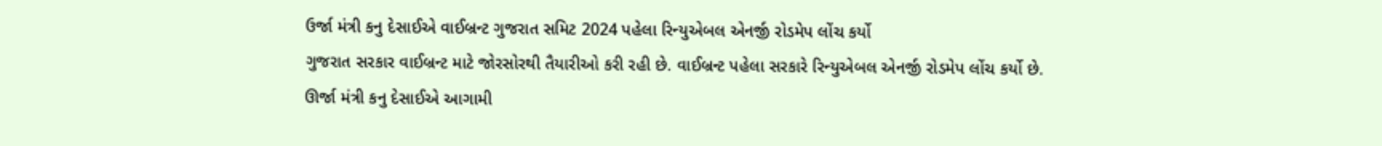ઉર્જા મંત્રી કનુ દેસાઈએ વાઈબ્રન્ટ ગુજરાત સમિટ 2024 પહેલા રિન્યુએબલ એનર્જી રોડમેપ લોંચ કર્યો
ગુજરાત સરકાર વાઈબ્રન્ટ માટે જોરસોરથી તૈયારીઓ કરી રહી છે. વાઈબ્રન્ટ પહેલા સરકારે રિન્યુએબલ એનર્જી રોડમેપ લોંચ કર્યો છે.
ઊર્જા મંત્રી કનુ દેસાઈએ આગામી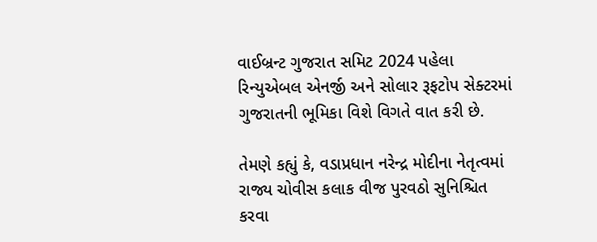વાઈબ્રન્ટ ગુજરાત સમિટ 2024 પહેલા રિન્યુએબલ એનર્જી અને સોલાર રૂફટોપ સેક્ટરમાં ગુજરાતની ભૂમિકા વિશે વિગતે વાત કરી છે.

તેમણે કહ્યું કે, વડાપ્રધાન નરેન્દ્ર મોદીના નેતૃત્વમાં રાજ્ય ચોવીસ કલાક વીજ પુરવઠો સુનિશ્ચિત કરવા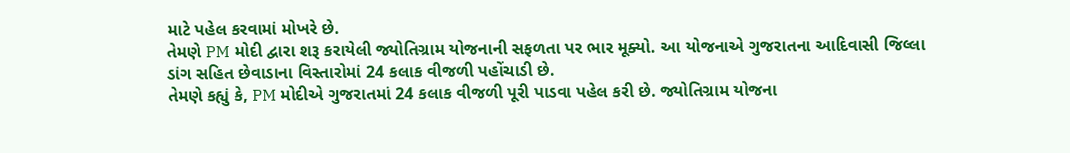માટે પહેલ કરવામાં મોખરે છે.
તેમણે PM મોદી દ્વારા શરૂ કરાયેલી જ્યોતિગ્રામ યોજનાની સફળતા પર ભાર મૂક્યો. આ યોજનાએ ગુજરાતના આદિવાસી જિલ્લા ડાંગ સહિત છેવાડાના વિસ્તારોમાં 24 કલાક વીજળી પહોંચાડી છે.
તેમણે કહ્યું કે, PM મોદીએ ગુજરાતમાં 24 કલાક વીજળી પૂરી પાડવા પહેલ કરી છે. જ્યોતિગ્રામ યોજના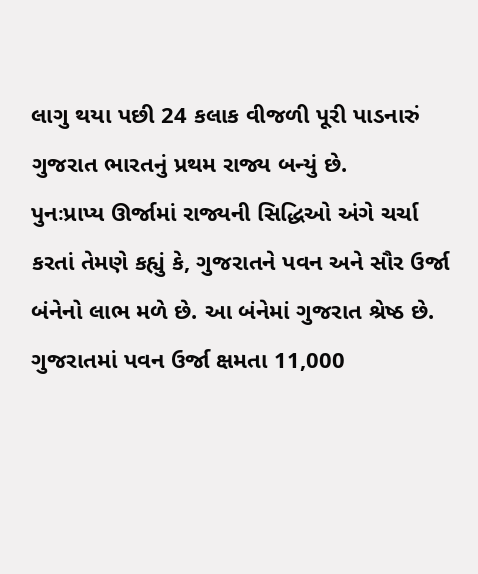લાગુ થયા પછી 24 કલાક વીજળી પૂરી પાડનારું ગુજરાત ભારતનું પ્રથમ રાજ્ય બન્યું છે.
પુનઃપ્રાપ્ય ઊર્જામાં રાજ્યની સિદ્ધિઓ અંગે ચર્ચા કરતાં તેમણે કહ્યું કે, ગુજરાતને પવન અને સૌર ઉર્જા બંનેનો લાભ મળે છે. આ બંનેમાં ગુજરાત શ્રેષ્ઠ છે. ગુજરાતમાં પવન ઉર્જા ક્ષમતા 11,000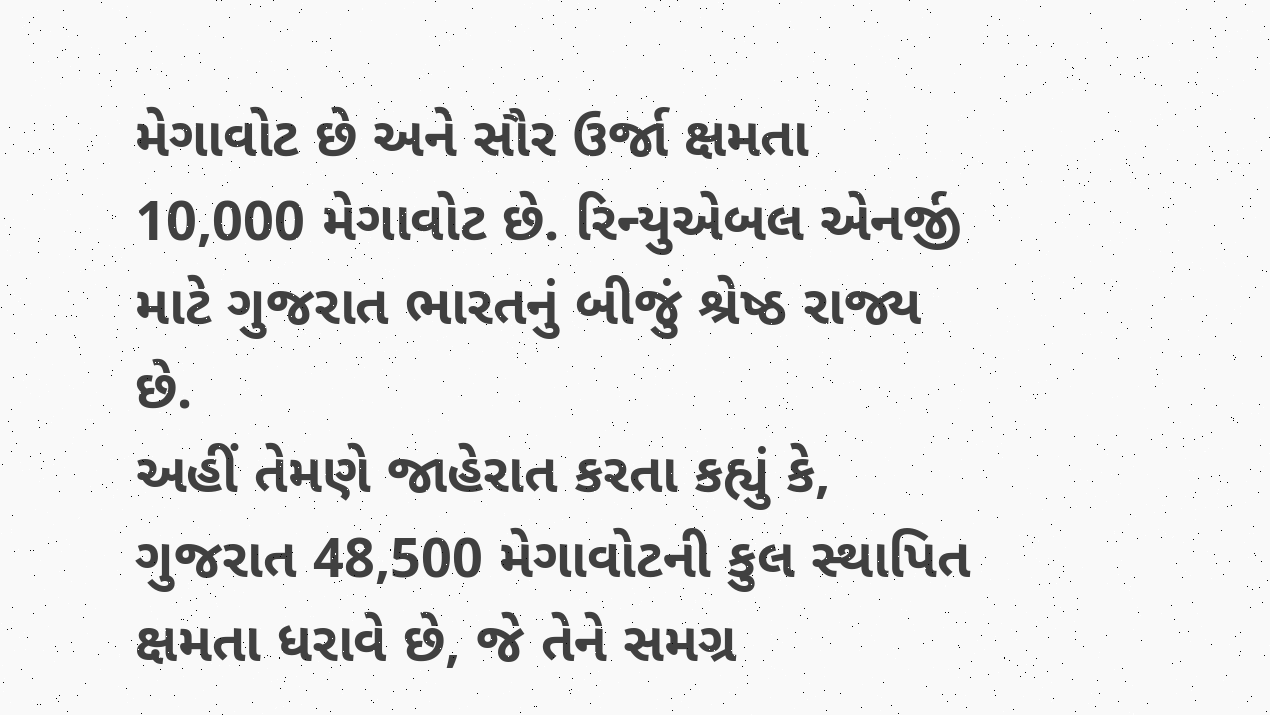મેગાવોટ છે અને સૌર ઉર્જા ક્ષમતા 10,000 મેગાવોટ છે. રિન્યુએબલ એનર્જી માટે ગુજરાત ભારતનું બીજું શ્રેષ્ઠ રાજ્ય છે.
અહીં તેમણે જાહેરાત કરતા કહ્યું કે, ગુજરાત 48,500 મેગાવોટની કુલ સ્થાપિત ક્ષમતા ધરાવે છે, જે તેને સમગ્ર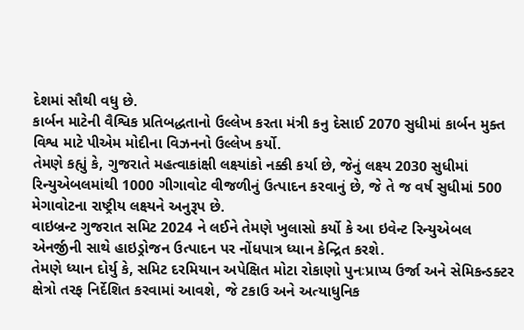દેશમાં સૌથી વધુ છે.
કાર્બન માટેની વૈશ્વિક પ્રતિબદ્ધતાનો ઉલ્લેખ કરતા મંત્રી કનુ દેસાઈ 2070 સુધીમાં કાર્બન મુક્ત વિશ્વ માટે પીએમ મોદીના વિઝનનો ઉલ્લેખ કર્યો.
તેમણે કહ્યું કે, ગુજરાતે મહત્વાકાંક્ષી લક્ષ્યાંકો નક્કી કર્યા છે, જેનું લક્ષ્ય 2030 સુધીમાં રિન્યુએબલમાંથી 1000 ગીગાવોટ વીજળીનું ઉત્પાદન કરવાનું છે, જે તે જ વર્ષ સુધીમાં 500 મેગાવોટના રાષ્ટ્રીય લક્ષ્યને અનુરૂપ છે.
વાઇબ્રન્ટ ગુજરાત સમિટ 2024 ને લઈને તેમણે ખુલાસો કર્યો કે આ ઇવેન્ટ રિન્યુએબલ એનર્જીની સાથે હાઇડ્રોજન ઉત્પાદન પર નોંધપાત્ર ધ્યાન કેન્દ્રિત કરશે.
તેમણે ધ્યાન દોર્યુ કે, સમિટ દરમિયાન અપેક્ષિત મોટા રોકાણો પુનઃપ્રાપ્ય ઉર્જા અને સેમિકન્ડક્ટર ક્ષેત્રો તરફ નિર્દેશિત કરવામાં આવશે, જે ટકાઉ અને અત્યાધુનિક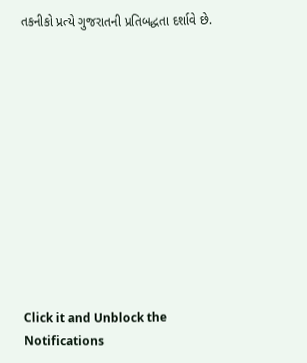તકનીકો પ્રત્યે ગુજરાતની પ્રતિબદ્ધતા દર્શાવે છે.












Click it and Unblock the Notifications